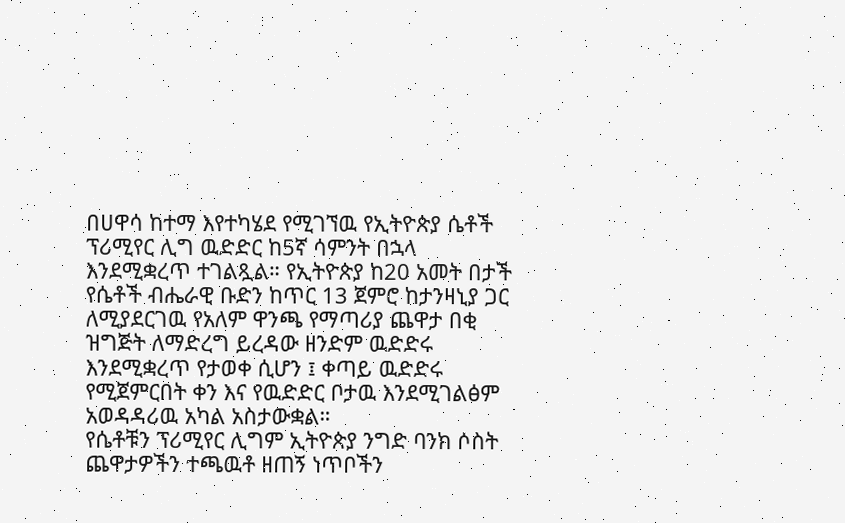በሀዋሳ ከተማ እየተካሄደ የሚገኘዉ የኢትዮጵያ ሴቶች ፕሪሚየር ሊግ ዉድድር ከ5ኛ ሳምንት በኋላ እንደሚቋረጥ ተገልጿል። የኢትዮጵያ ከ20 አመት በታች የሴቶች ብሔራዊ ቡድን ከጥር 13 ጀምሮ ከታንዛኒያ ጋር ለሚያደርገዉ የአለም ዋንጫ የማጣሪያ ጨዋታ በቂ ዝግጅት ለማድረግ ይረዳው ዘንድም ዉድድሩ እንደሚቋረጥ የታወቀ ሲሆን ፤ ቀጣይ ዉድድሩ የሚጀምርበት ቀን እና የዉድድር ቦታዉ እንደሚገልፅም አወዳዳሪዉ አካል አስታውቋል።
የሴቶቹን ፕሪሚየር ሊግም ኢትዮጵያ ንግድ ባንክ ሶስት ጨዋታዎችን ተጫዉቶ ዘጠኝ ነጥቦችን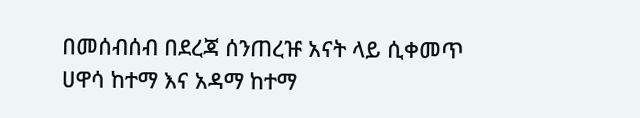በመሰብሰብ በደረጃ ሰንጠረዡ አናት ላይ ሲቀመጥ ሀዋሳ ከተማ እና አዳማ ከተማ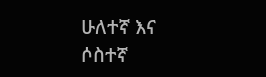ሁለተኛ እና ሶስተኛ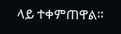ላይ ተቀምጠዋል።